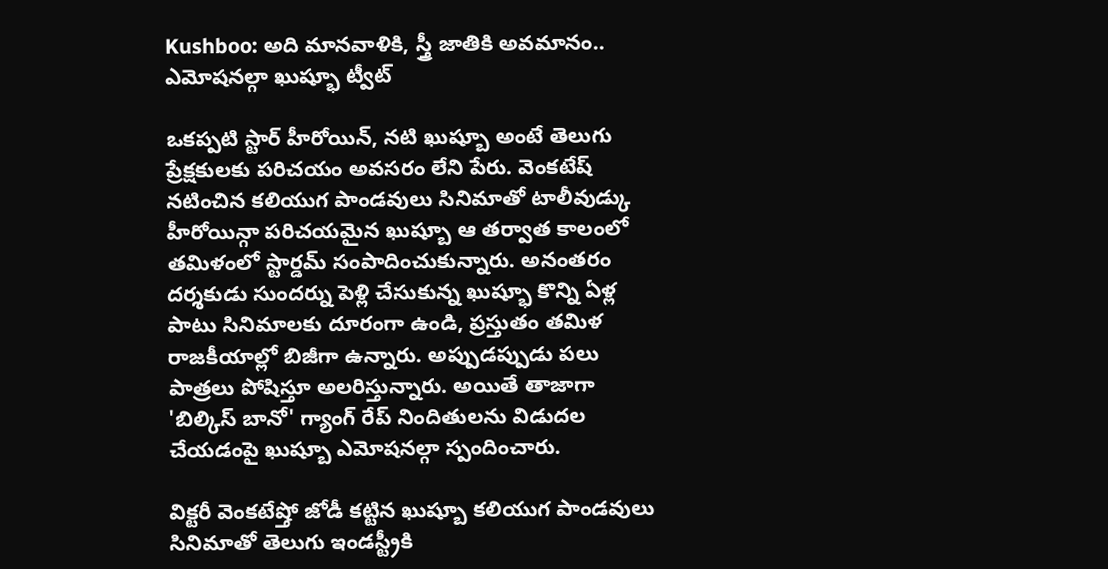Kushboo: అది మానవాళికి, స్త్రీ జాతికి అవమానం.. ఎమోషనల్గా ఖుష్భూ ట్వీట్

ఒకప్పటి స్టార్ హీరోయిన్, నటి ఖుష్బూ అంటే తెలుగు ప్రేక్షకులకు పరిచయం అవసరం లేని పేరు. వెంకటేష్ నటించిన కలియుగ పాండవులు సినిమాతో టాలీవుడ్కు హీరోయిన్గా పరిచయమైన ఖుష్బూ ఆ తర్వాత కాలంలో తమిళంలో స్టార్డమ్ సంపాదించుకున్నారు. అనంతరం దర్శకుడు సుందర్ను పెళ్లి చేసుకున్న ఖుష్భూ కొన్ని ఏళ్ల పాటు సినిమాలకు దూరంగా ఉండి, ప్రస్తుతం తమిళ రాజకీయాల్లో బిజీగా ఉన్నారు. అప్పుడప్పుడు పలు పాత్రలు పోషిస్తూ అలరిస్తున్నారు. అయితే తాజాగా 'బిల్కిస్ బానో' గ్యాంగ్ రేప్ నిందితులను విడుదల చేయడంపై ఖుష్బూ ఎమోషనల్గా స్పందించారు.

విక్టరీ వెంకటేష్తో జోడీ కట్టిన ఖుష్బూ కలియుగ పాండవులు సినిమాతో తెలుగు ఇండస్ట్రీకి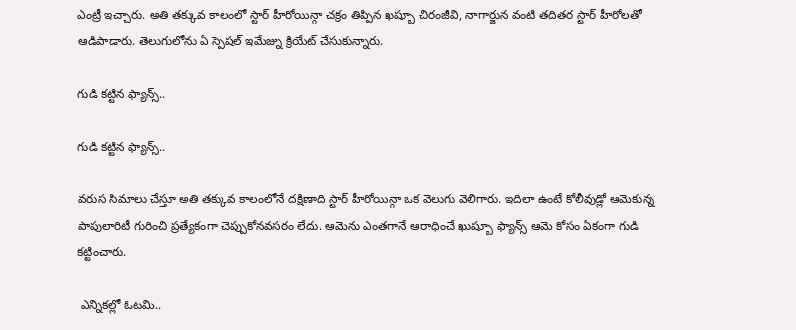ఎంట్రీ ఇచ్చారు. అతి తక్కువ కాలంలో స్టార్ హీరోయిన్గా చక్రం తిప్పిన ఖష్బూ చిరంజీవి, నాగార్జున వంటి తదితర స్టార్ హీరోలతో ఆడిపాడారు. తెలుగులోను ఏ స్పెషల్ ఇమేజ్ను క్రియేట్ చేసుకున్నారు.

గుడి కట్టిన ఫ్యాన్స్..

గుడి కట్టిన ఫ్యాన్స్..

వరుస సిమాలు చేస్తూ అతి తక్కువ కాలంలోనే దక్షిణాది స్టార్ హీరోయిన్గా ఒక వెలుగు వెలిగారు. ఇదిలా ఉంటే కోలీవుడ్లో ఆమెకున్న పాపులారిటీ గురించి ప్రత్యేకంగా చెప్పుకోనవసరం లేదు. ఆమెను ఎంతగానే ఆరాధించే ఖుష్బూ ఫ్యాన్స్ ఆమె కోసం ఏకంగా గుడి కట్టించారు.

 ఎన్నికల్లో ఓటమి..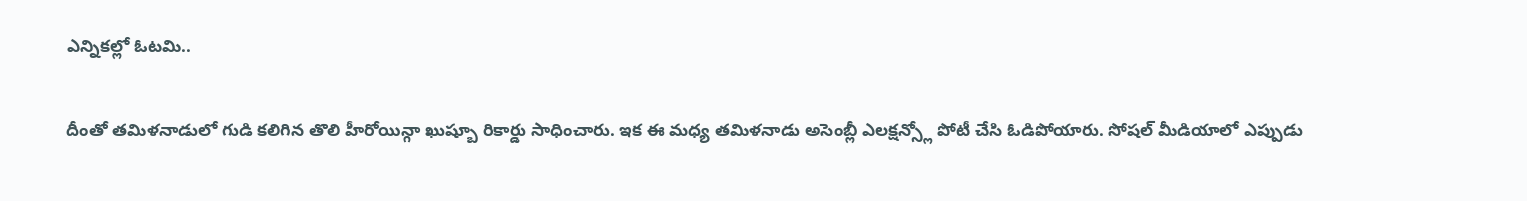ఎన్నికల్లో ఓటమి..

దీంతో తమిళనాడులో గుడి కలిగిన తొలి హీరోయిన్గా ఖుష్బూ రికార్డు సాధించారు. ఇక ఈ మధ్య తమిళనాడు అసెంబ్లీ ఎలక్షన్స్లో పోటీ చేసి ఓడిపోయారు. సోషల్ మీడియాలో ఎప్పుడు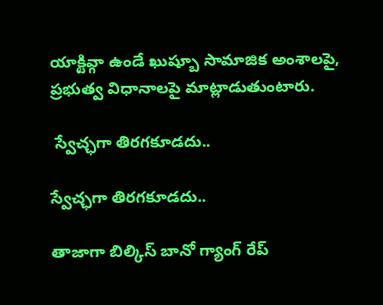యాక్టివ్గా ఉండే ఖుష్బూ సామాజిక అంశాలపై, ప్రభుత్వ విధానాలపై మాట్లాడుతుంటారు.

 స్వేచ్ఛగా తిరగకూడదు..

స్వేచ్ఛగా తిరగకూడదు..

తాజాగా బిల్కిస్ బానో గ్యాంగ్ రేప్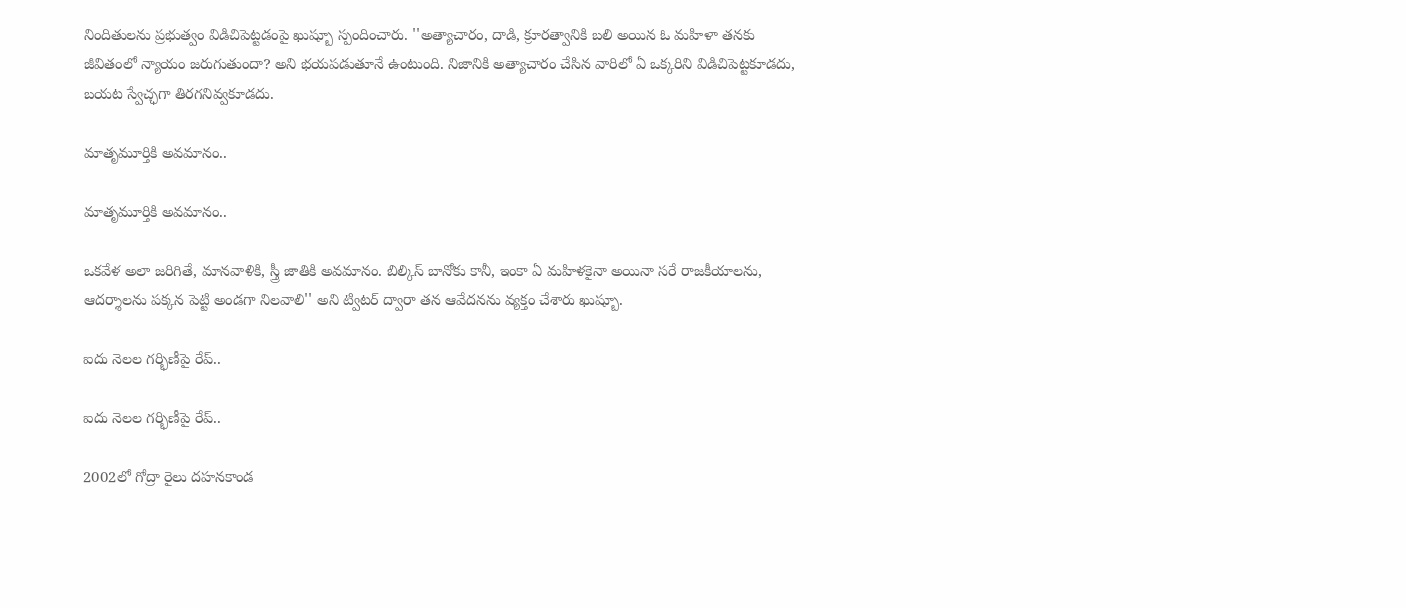నిందితులను ప్రభుత్వం విడిచిపెట్టడంపై ఖుష్బూ స్పందించారు. ''అత్యాచారం, దాడి, క్రూరత్వానికి బలి అయిన ఓ మహిళా తనకు జీవితంలో న్యాయం జరుగుతుందా? అని భయపడుతూనే ఉంటుంది. నిజానికి అత్యాచారం చేసిన వారిలో ఏ ఒక్కరిని విడిచిపెట్టకూడదు, బయట స్వేచ్ఛగా తిరగనివ్వకూడదు.

మాతృమూర్తికి అవమానం..

మాతృమూర్తికి అవమానం..

ఒకవేళ అలా జరిగితే, మానవాళికి, స్త్రీ జాతికి అవమానం. బిల్కిస్ బానోకు కానీ, ఇంకా ఏ మహిళకైనా అయినా సరే రాజకీయాలను, ఆదర్శాలను పక్కన పెట్టి అండగా నిలవాలి'' అని ట్విటర్ ద్వారా తన ఆవేదనను వ్యక్తం చేశారు ఖుష్బూ.

ఐదు నెలల గర్భిణీపై రేప్..

ఐదు నెలల గర్భిణీపై రేప్..

2002లో గోద్రా రైలు దహనకాండ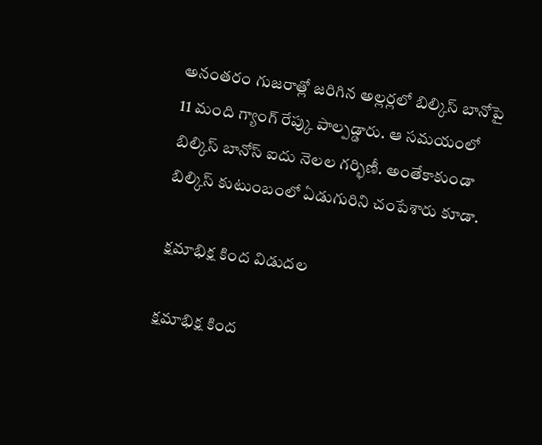అనంతరం గుజరాత్లో జరిగిన అల్లర్లలో బిల్కిస్ బానోపై 11 మంది గ్యాంగ్ రేప్కు పాల్పడ్డారు. ఆ సమయంలో బిల్కిస్ బానోస్ ఐదు నెలల గర్భిణీ. అంతేకాకుండా బిల్కిస్ కుటుంబంలో ఏడుగురిని చంపేశారు కూడా.

 క్షమాభిక్ష కింద విడుదల

క్షమాభిక్ష కింద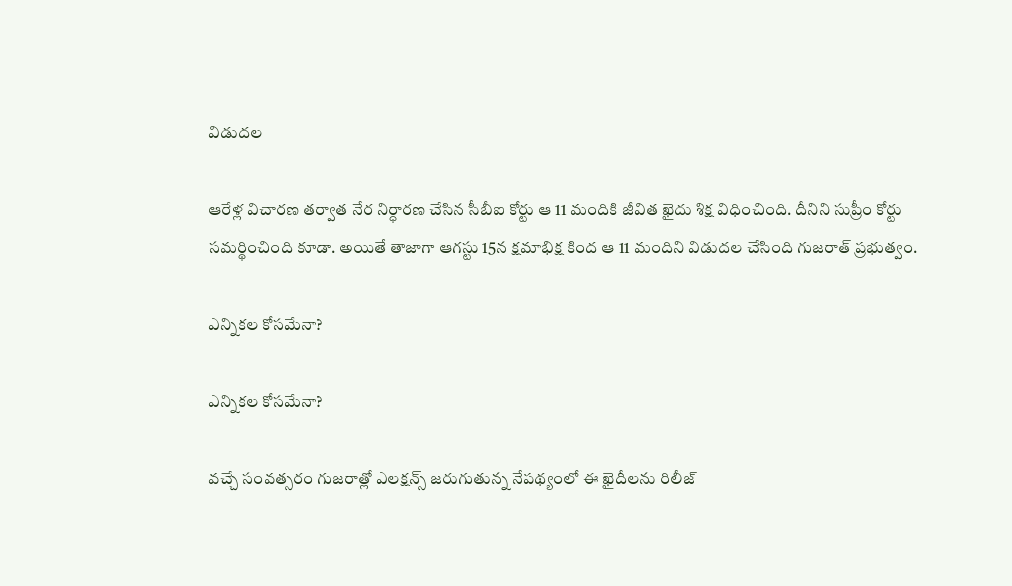విడుదల

ఆరేళ్ల విచారణ తర్వాత నేర నిర్ధారణ చేసిన సీబీఐ కోర్టు ఆ 11 మందికి జీవిత ఖైదు శిక్ష విధించింది. దీనిని సుప్రీం కోర్టు సమర్థించింది కూడా. అయితే తాజాగా ఆగస్టు 15న క్షమాభిక్ష కింద ఆ 11 మందిని విడుదల చేసింది గుజరాత్ ప్రభుత్వం.

ఎన్నికల కోసమేనా?

ఎన్నికల కోసమేనా?

వచ్చే సంవత్సరం గుజరాత్లో ఎలక్షన్స్ జరుగుతున్న నేపథ్యంలో ఈ ఖైదీలను రిలీజ్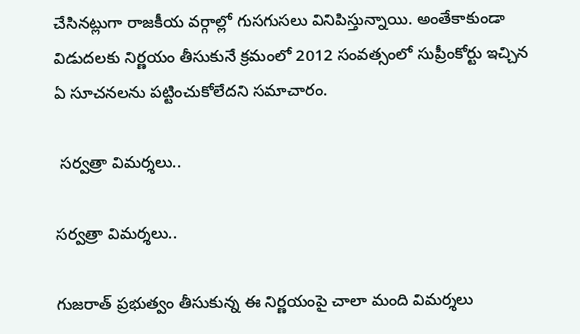చేసినట్లుగా రాజకీయ వర్గాల్లో గుసగుసలు వినిపిస్తున్నాయి. అంతేకాకుండా విడుదలకు నిర్ణయం తీసుకునే క్రమంలో 2012 సంవత్సంలో సుప్రీంకోర్టు ఇచ్చిన ఏ సూచనలను పట్టించుకోలేదని సమాచారం.

 సర్వత్రా విమర్శలు..

సర్వత్రా విమర్శలు..

గుజరాత్ ప్రభుత్వం తీసుకున్న ఈ నిర్ణయంపై చాలా మంది విమర్శలు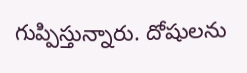గుప్పిస్తున్నారు. దోషులను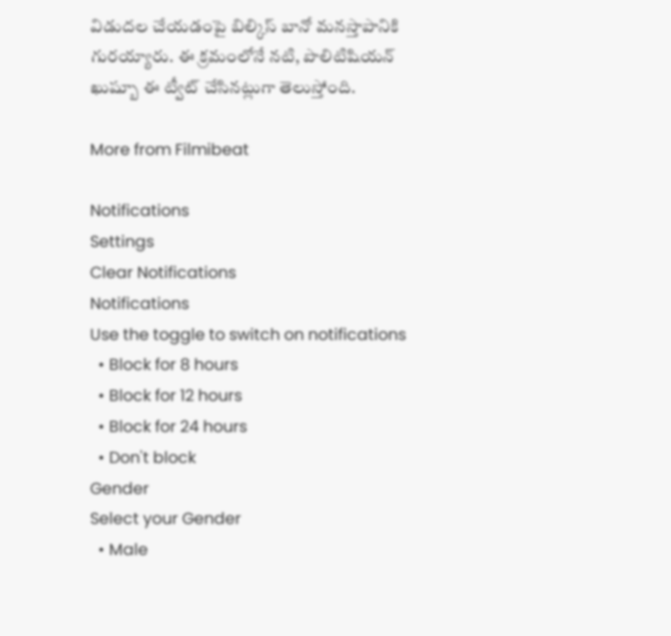విడుదల చేయడంపై బిల్కిస్ బానో మనస్తాపానికి గురయ్యారు. ఈ క్రమంలోనే నటి, పొలిటిషియన్ ఖుష్బూ ఈ ట్వీట్ చేసినట్లుగా తెలుస్తోంది.

More from Filmibeat

Notifications
Settings
Clear Notifications
Notifications
Use the toggle to switch on notifications
  • Block for 8 hours
  • Block for 12 hours
  • Block for 24 hours
  • Don't block
Gender
Select your Gender
  • Male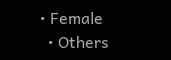• Female
  • Others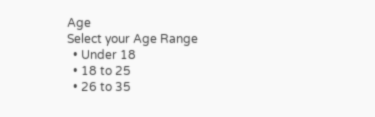Age
Select your Age Range
  • Under 18
  • 18 to 25
  • 26 to 35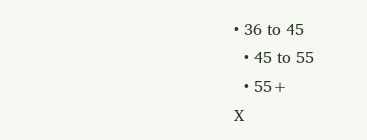• 36 to 45
  • 45 to 55
  • 55+
X